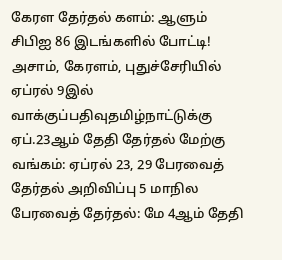கேரள தேர்தல் களம்: ஆளும் சிபிஐ 86 இடங்களில் போட்டி! அசாம், கேரளம், புதுச்சேரியில் ஏப்ரல் 9இல் வாக்குப்பதிவுதமிழ்நாட்டுக்கு ஏப்.23ஆம் தேதி தேர்தல் மேற்கு வங்கம்: ஏப்ரல் 23, 29 பேரவைத் தேர்தல் அறிவிப்பு 5 மாநில பேரவைத் தேர்தல்: மே 4ஆம் தேதி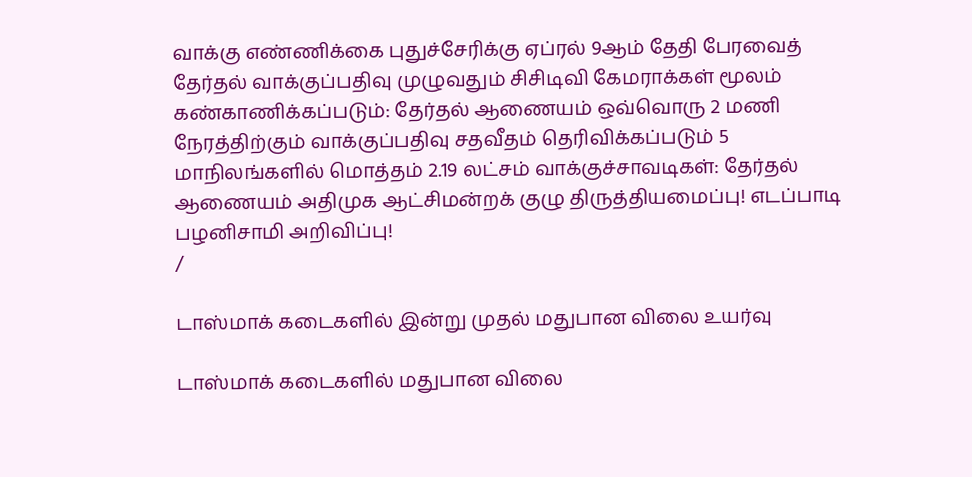வாக்கு எண்ணிக்கை புதுச்சேரிக்கு ஏப்ரல் 9ஆம் தேதி பேரவைத் தேர்தல் வாக்குப்பதிவு முழுவதும் சிசிடிவி கேமராக்கள் மூலம் கண்காணிக்கப்படும்: தேர்தல் ஆணையம் ஒவ்வொரு 2 மணி நேரத்திற்கும் வாக்குப்பதிவு சதவீதம் தெரிவிக்கப்படும் 5 மாநிலங்களில் மொத்தம் 2.19 லட்சம் வாக்குச்சாவடிகள்: தேர்தல் ஆணையம் அதிமுக ஆட்சிமன்றக் குழு திருத்தியமைப்பு! எடப்பாடி பழனிசாமி அறிவிப்பு!
/

டாஸ்மாக் கடைகளில் இன்று முதல் மதுபான விலை உயர்வு

டாஸ்மாக் கடைகளில் மதுபான விலை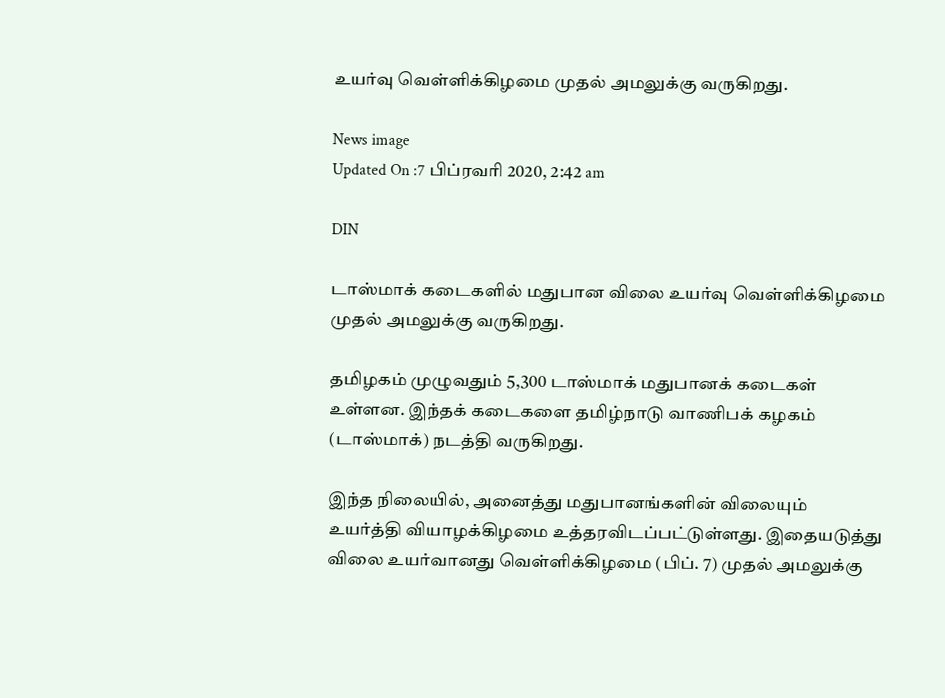உயர்வு வெள்ளிக்கிழமை முதல் அமலுக்கு வருகிறது.

News image
Updated On :7 பிப்ரவரி 2020, 2:42 am

DIN

டாஸ்மாக் கடைகளில் மதுபான விலை உயர்வு வெள்ளிக்கிழமை முதல் அமலுக்கு வருகிறது.

தமிழகம் முழுவதும் 5,300 டாஸ்மாக் மதுபானக் கடைகள் உள்ளன. இந்தக் கடைகளை தமிழ்நாடு வாணிபக் கழகம் (டாஸ்மாக்) நடத்தி வருகிறது.

இந்த நிலையில், அனைத்து மதுபானங்களின் விலையும் உயர்த்தி வியாழக்கிழமை உத்தரவிடப்பட்டுள்ளது. இதையடுத்து விலை உயர்வானது வெள்ளிக்கிழமை (பிப். 7) முதல் அமலுக்கு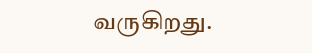வருகிறது.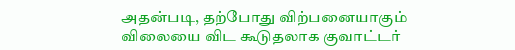அதன்படி, தற்போது விற்பனையாகும் விலையை விட கூடுதலாக குவாட்டர்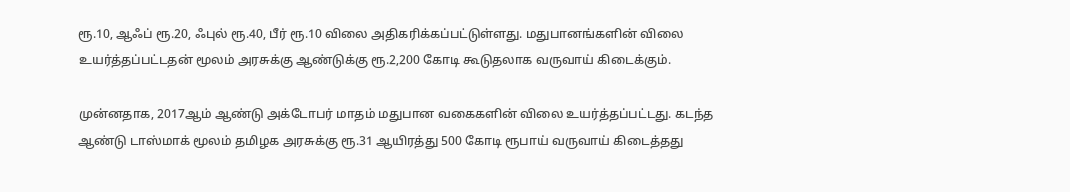ரூ.10, ஆஃப் ரூ.20, ஃபுல் ரூ.40, பீர் ரூ.10 விலை அதிகரிக்கப்பட்டுள்ளது. மதுபானங்களின் விலை உயர்த்தப்பட்டதன் மூலம் அரசுக்கு ஆண்டுக்கு ரூ.2,200 கோடி கூடுதலாக வருவாய் கிடைக்கும்.

முன்னதாக, 2017ஆம் ஆண்டு அக்டோபர் மாதம் மதுபான வகைகளின் விலை உயர்த்தப்பட்டது. கடந்த ஆண்டு டாஸ்மாக் மூலம் தமிழக அரசுக்கு ரூ.31 ஆயிரத்து 500 கோடி ரூபாய் வருவாய் கிடைத்தது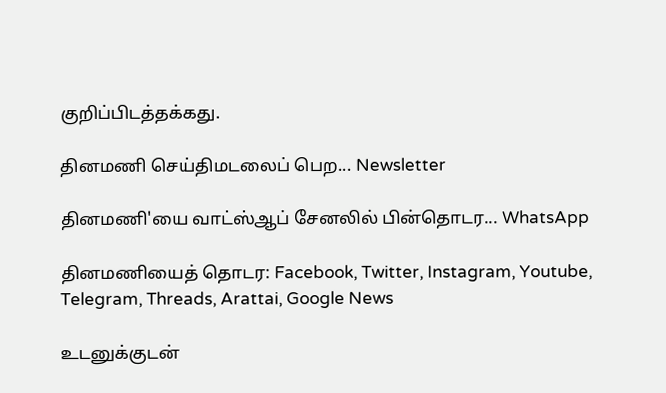குறிப்பிடத்தக்கது.

தினமணி செய்திமடலைப் பெற... Newsletter

தினமணி'யை வாட்ஸ்ஆப் சேனலில் பின்தொடர... WhatsApp

தினமணியைத் தொடர: Facebook, Twitter, Instagram, Youtube, Telegram, Threads, Arattai, Google News

உடனுக்குடன்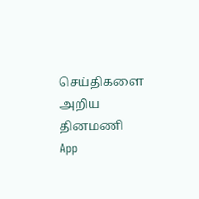செய்திகளை அறிய தினமணி App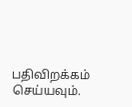பதிவிறக்கம் செய்யவும்.